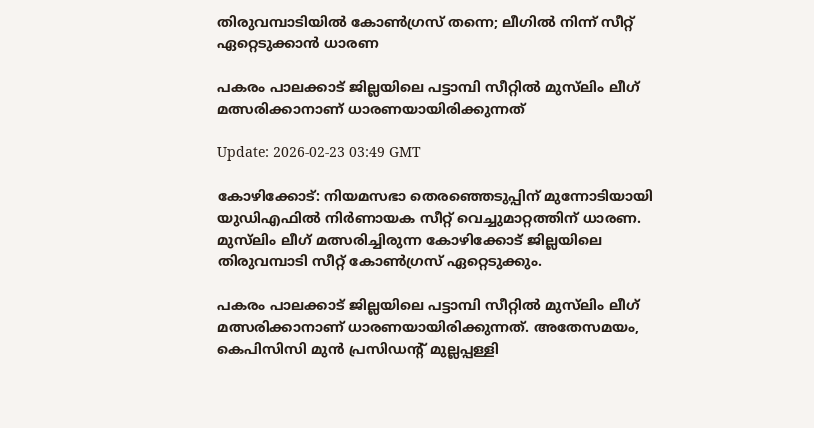തിരുവമ്പാടിയിൽ കോൺഗ്രസ് തന്നെ; ലീഗിൽ നിന്ന് സീറ്റ് ഏറ്റെടുക്കാൻ ധാരണ

പകരം പാലക്കാട് ജില്ലയിലെ പട്ടാമ്പി സീറ്റിൽ മുസ്‍ലിം ലീഗ് മത്സരിക്കാനാണ് ധാരണയായിരിക്കുന്നത്

Update: 2026-02-23 03:49 GMT

കോഴിക്കോട്: നിയമസഭാ തെരഞ്ഞെടുപ്പിന് മുന്നോടിയായി യുഡിഎഫിൽ നിർണായക സീറ്റ് വെച്ചുമാറ്റത്തിന് ധാരണ. മുസ്‍ലിം ലീഗ് മത്സരിച്ചിരുന്ന കോഴിക്കോട് ജില്ലയിലെ  തിരുവമ്പാടി സീറ്റ് കോൺഗ്രസ് ഏറ്റെടുക്കും.

പകരം പാലക്കാട് ജില്ലയിലെ പട്ടാമ്പി സീറ്റിൽ മുസ്‍ലിം ലീഗ് മത്സരിക്കാനാണ് ധാരണയായിരിക്കുന്നത്. അതേസമയം, കെപിസിസി മുൻ പ്രസിഡന്‍റ് മുല്ലപ്പള്ളി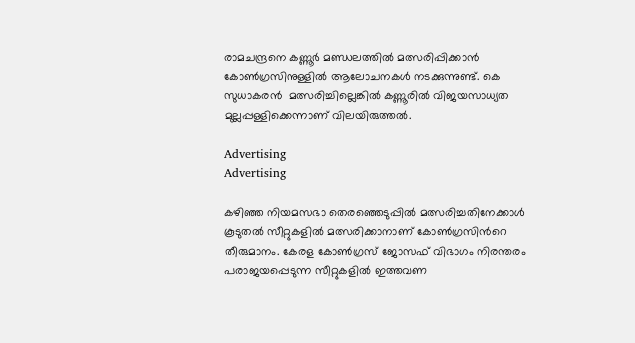രാമചന്ദ്രനെ കണ്ണൂർ മണ്ഡലത്തിൽ മത്സരിപ്പിക്കാൻ കോൺഗ്രസിനുള്ളിൽ ആലോചനകൾ നടക്കുന്നുണ്ട്. കെ സുധാകരൻ  മത്സരിച്ചില്ലെങ്കിൽ കണ്ണൂരിൽ വിജയസാധ്യത മുല്ലപ്പള്ളിക്കെന്നാണ് വിലയിരുത്തൽ.

Advertising
Advertising

കഴിഞ്ഞ നിയമസഭാ തെരഞ്ഞെടുപ്പിൽ മത്സരിച്ചതിനേക്കാൾ കൂടുതൽ സീറ്റുകളിൽ മത്സരിക്കാനാണ് കോൺഗ്രസിന്‍റെ തീരുമാനം. കേരള കോൺഗ്രസ് ജോസഫ് വിഭാഗം നിരന്തരം പരാജയപ്പെടുന്ന സീറ്റുകളിൽ ഇത്തവണ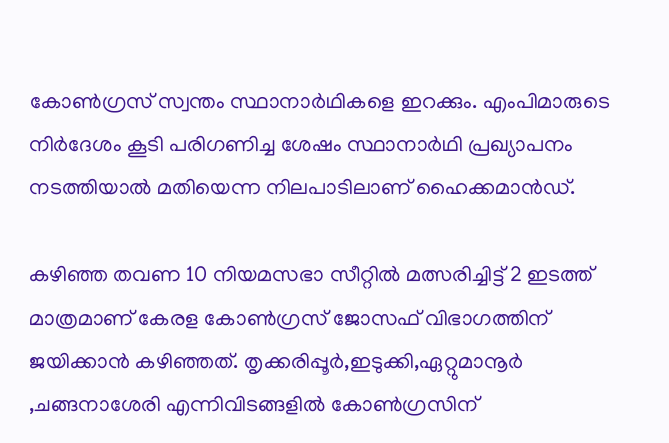കോൺഗ്രസ് സ്വന്തം സ്ഥാനാർഥികളെ ഇറക്കും. എംപിമാരുടെ നിർദേശം കൂടി പരിഗണിച്ച ശേഷം സ്ഥാനാർഥി പ്രഖ്യാപനം നടത്തിയാൽ മതിയെന്ന നിലപാടിലാണ് ഹൈക്കമാൻഡ്.

കഴിഞ്ഞ തവണ 10 നിയമസഭാ സീറ്റിൽ മത്സരിച്ചിട്ട് 2 ഇടത്ത് മാത്രമാണ് കേരള കോൺഗ്രസ് ജോസഫ് വിഭാഗത്തിന് ജയിക്കാൻ കഴിഞ്ഞത്. തൃക്കരിപ്പൂർ,ഇടുക്കി,ഏറ്റുമാനൂർ ,ചങ്ങനാശേരി എന്നിവിടങ്ങളിൽ കോൺഗ്രസിന്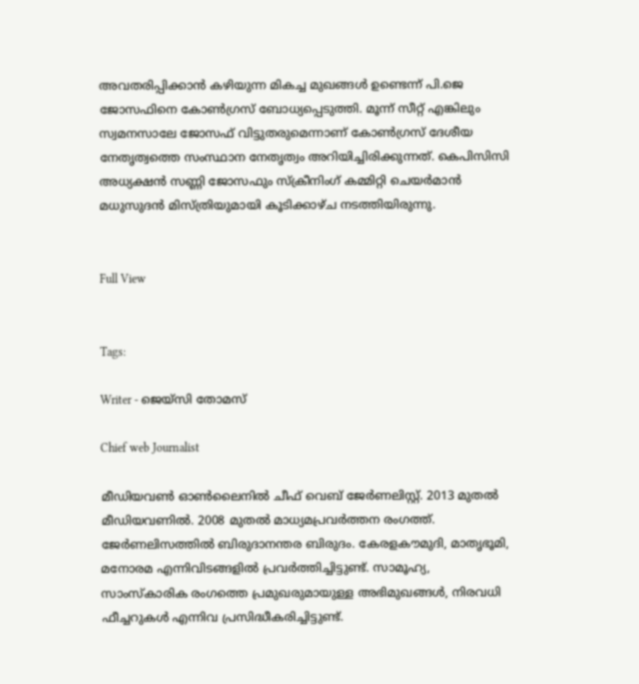അവതരിപ്പിക്കാൻ കഴിയുന്ന മികച്ച മുഖങ്ങൾ ഉണ്ടെന്ന് പി.ജെ ജോസഫിനെ കോൺഗ്രസ് ബോധ്യപ്പെടുത്തി. മൂന്ന് സീറ്റ് എങ്കിലും സ്വമനസാലേ ജോസഫ് വിട്ടുതരുമെന്നാണ് കോൺഗ്രസ് ദേശീയ നേതൃത്വത്തെ സംസ്ഥാന നേതൃത്വം അറിയിച്ചിരിക്കുന്നത്. കെപിസിസി അധ്യക്ഷൻ സണ്ണി ജോസഫും സ്‌ക്രീനിംഗ് കമ്മിറ്റി ചെയർമാൻ മധുസുദൻ മിസ്‌ത്രിയുമായി കൂടിക്കാഴ്ച നടത്തിയിരുന്നു.


Full View


Tags:

Writer - ജെയ്സി തോമസ്

Chief web Journalist

മീഡിയവൺ ഓൺലൈനിൽ ചീഫ് വെബ് ജേർണലിസ്റ്റ്. 2013 മുതൽ മീഡിയവണിൽ. 2008 മുതൽ മാധ്യമപ്രവർത്തന രംഗത്ത്. ജേർണലിസത്തിൽ ബിരുദാനന്തര ബിരുദം. കേരളകൗമുദി, മാതൃഭൂമി, മനോരമ എന്നിവിടങ്ങളിൽ പ്രവർത്തിച്ചിട്ടുണ്ട്. സാമൂഹ്യ, സാംസ്‌കാരിക രംഗത്തെ പ്രമുഖരുമായുള്ള അഭിമുഖങ്ങൾ, നിരവധി ഫീച്ചറുകൾ എന്നിവ പ്രസിദ്ധീകരിച്ചിട്ടുണ്ട്.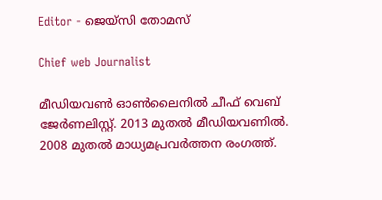Editor - ജെയ്സി തോമസ്

Chief web Journalist

മീഡിയവൺ ഓൺലൈനിൽ ചീഫ് വെബ് ജേർണലിസ്റ്റ്. 2013 മുതൽ മീഡിയവണിൽ. 2008 മുതൽ മാധ്യമപ്രവർത്തന രംഗത്ത്.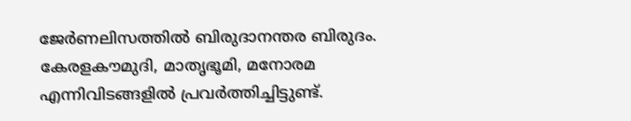ജേർണലിസത്തിൽ ബിരുദാനന്തര ബിരുദം. കേരളകൗമുദി, മാതൃഭൂമി, മനോരമ എന്നിവിടങ്ങളിൽ പ്രവർത്തിച്ചിട്ടുണ്ട്.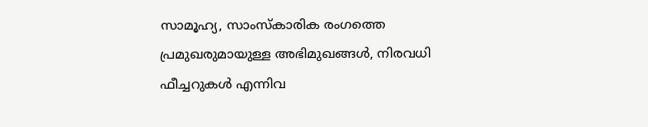സാമൂഹ്യ, സാംസ്‌കാരിക രംഗത്തെ പ്രമുഖരുമായുള്ള അഭിമുഖങ്ങൾ, നിരവധി ഫീച്ചറുകൾ എന്നിവ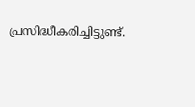പ്രസിദ്ധീകരിച്ചിട്ടുണ്ട്.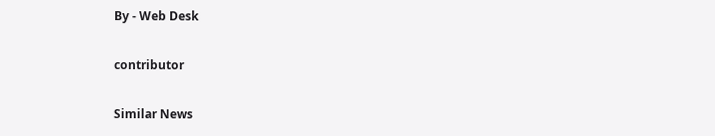By - Web Desk

contributor

Similar News